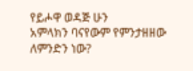የይሖዋ ወዳጅ ሁን
አምላክን ባናየውም የምንታዘዘው ለምንድን ነው?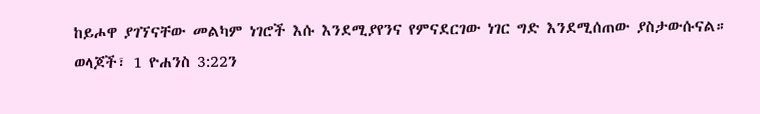ከይሖዋ ያገኘናቸው መልካም ነገሮች እሱ እንደሚያየንና የምናደርገው ነገር ግድ እንደሚሰጠው ያስታውሱናል።
ወላጆች፣ 1 ዮሐንስ 3:22ን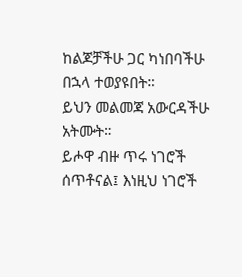ከልጆቻችሁ ጋር ካነበባችሁ በኋላ ተወያዩበት።
ይህን መልመጃ አውርዳችሁ አትሙት።
ይሖዋ ብዙ ጥሩ ነገሮች ሰጥቶናል፤ እነዚህ ነገሮች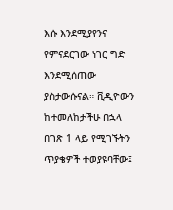እሱ እንደሚያየንና የምናደርገው ነገር ግድ እንደሚሰጠው ያስታውሱናል። ቪዲዮውን ከተመለከታችሁ በኋላ በገጽ 1 ላይ የሚገኙትን ጥያቄዎች ተወያዩባቸው፤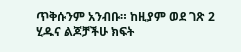ጥቅሱንም አንብቡ። ከዚያም ወደ ገጽ 2 ሂዱና ልጆቻችሁ ክፍት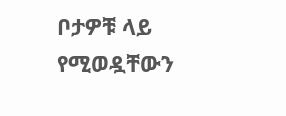ቦታዎቹ ላይ የሚወዷቸውን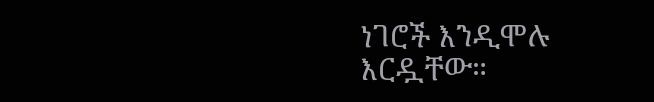ነገሮች እንዲሞሉ እርዷቸው።